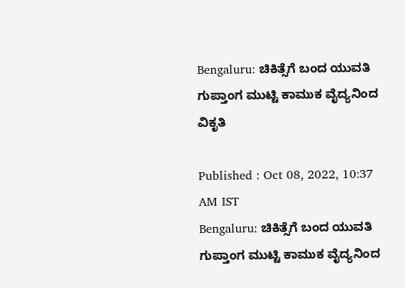Bengaluru: ಚಿಕಿತ್ಸೆಗೆ ಬಂದ ಯುವತಿ ಗುಪ್ತಾಂಗ ಮುಟ್ಟಿ ಕಾಮುಕ ವೈದ್ಯನಿಂದ ವಿಕೃತಿ

Published : Oct 08, 2022, 10:37 AM IST
Bengaluru: ಚಿಕಿತ್ಸೆಗೆ ಬಂದ ಯುವತಿ ಗುಪ್ತಾಂಗ ಮುಟ್ಟಿ ಕಾಮುಕ ವೈದ್ಯನಿಂದ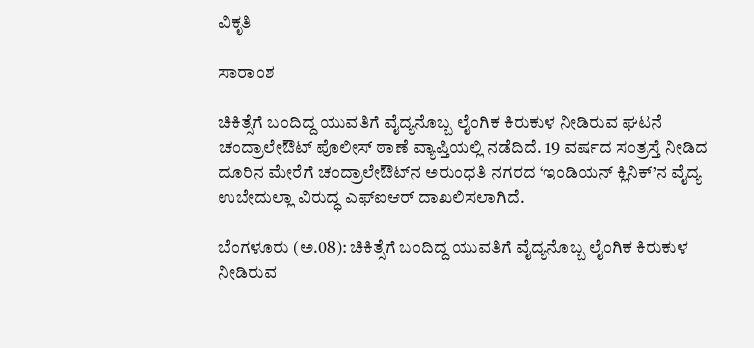ವಿಕೃತಿ

ಸಾರಾಂಶ

ಚಿಕಿತ್ಸೆಗೆ ಬಂದಿದ್ದ ಯುವತಿಗೆ ವೈದ್ಯನೊಬ್ಬ ಲೈಂಗಿಕ ಕಿರುಕುಳ ನೀಡಿರುವ ಘಟನೆ ಚಂದ್ರಾಲೇಔಟ್‌ ಪೊಲೀಸ್‌ ಠಾಣೆ ವ್ಯಾಪ್ತಿಯಲ್ಲಿ ನಡೆದಿದೆ. 19 ವರ್ಷದ ಸಂತ್ರಸ್ತೆ ನೀಡಿದ ದೂರಿನ ಮೇರೆಗೆ ಚಂದ್ರಾಲೇಔಟ್‌ನ ಅರುಂಧತಿ ನಗರದ ‘ಇಂಡಿಯನ್‌ ಕ್ಲಿನಿಕ್‌’ನ ವೈದ್ಯ ಉಬೇದುಲ್ಲಾ ವಿರುದ್ಧ ಎಫ್‌ಐಆರ್‌ ದಾಖಲಿಸಲಾಗಿದೆ.

ಬೆಂಗಳೂರು (ಅ.08): ಚಿಕಿತ್ಸೆಗೆ ಬಂದಿದ್ದ ಯುವತಿಗೆ ವೈದ್ಯನೊಬ್ಬ ಲೈಂಗಿಕ ಕಿರುಕುಳ ನೀಡಿರುವ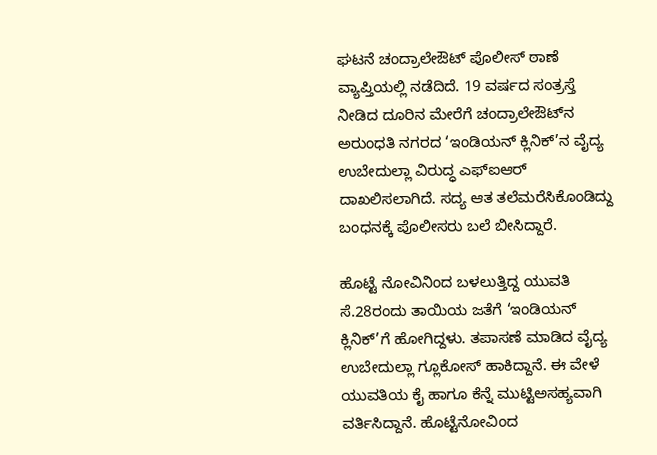ಘಟನೆ ಚಂದ್ರಾಲೇಔಟ್‌ ಪೊಲೀಸ್‌ ಠಾಣೆ ವ್ಯಾಪ್ತಿಯಲ್ಲಿ ನಡೆದಿದೆ. 19 ವರ್ಷದ ಸಂತ್ರಸ್ತೆ ನೀಡಿದ ದೂರಿನ ಮೇರೆಗೆ ಚಂದ್ರಾಲೇಔಟ್‌ನ ಅರುಂಧತಿ ನಗರದ ‘ಇಂಡಿಯನ್‌ ಕ್ಲಿನಿಕ್‌’ನ ವೈದ್ಯ ಉಬೇದುಲ್ಲಾ ವಿರುದ್ಧ ಎಫ್‌ಐಆರ್‌ ದಾಖಲಿಸಲಾಗಿದೆ. ಸದ್ಯ ಆತ ತಲೆಮರೆಸಿಕೊಂಡಿದ್ದು ಬಂಧನಕ್ಕೆ ಪೊಲೀಸರು ಬಲೆ ಬೀಸಿದ್ದಾರೆ.

ಹೊಟ್ಟೆ ನೋವಿನಿಂದ ಬಳಲುತ್ತಿದ್ದ ಯುವತಿ ಸೆ.28ರಂದು ತಾಯಿಯ ಜತೆಗೆ ‘ಇಂಡಿಯನ್‌ ಕ್ಲಿನಿಕ್‌’ಗೆ ಹೋಗಿದ್ದಳು. ತಪಾಸಣೆ ಮಾಡಿದ ವೈದ್ಯ ಉಬೇದುಲ್ಲಾ ಗ್ಲೂಕೋಸ್‌ ಹಾಕಿದ್ದಾನೆ. ಈ ವೇಳೆ ಯುವತಿಯ ಕೈ ಹಾಗೂ ಕೆನ್ನೆ ಮುಟ್ಟಿಅಸಹ್ಯವಾಗಿ ವರ್ತಿಸಿದ್ದಾನೆ. ಹೊಟ್ಟೆನೋವಿಂದ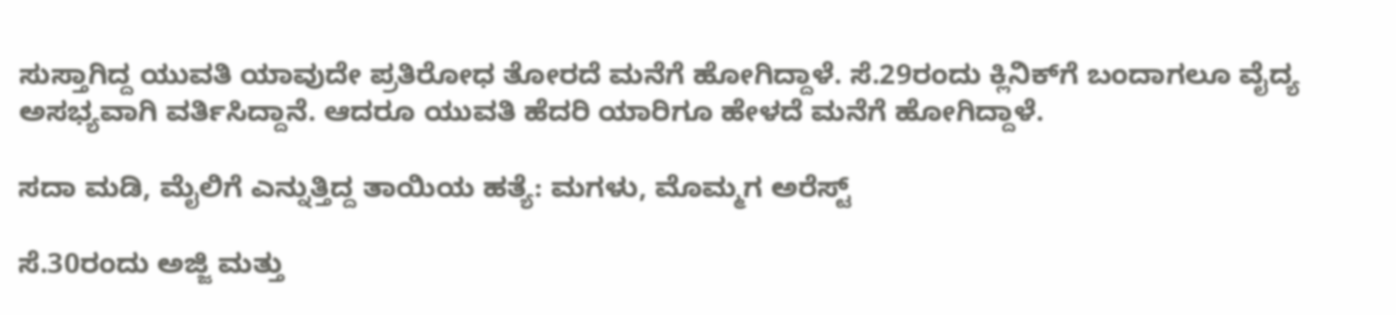ಸುಸ್ತಾಗಿದ್ದ ಯುವತಿ ಯಾವುದೇ ಪ್ರತಿರೋಧ ತೋರದೆ ಮನೆಗೆ ಹೋಗಿದ್ದಾಳೆ. ಸೆ.29ರಂದು ಕ್ಲಿನಿಕ್‌ಗೆ ಬಂದಾಗಲೂ ವೈದ್ಯ ಅಸಭ್ಯವಾಗಿ ವರ್ತಿಸಿದ್ದಾನೆ. ಆದರೂ ಯುವತಿ ಹೆದರಿ ಯಾರಿಗೂ ಹೇಳದೆ ಮನೆಗೆ ಹೋಗಿದ್ದಾಳೆ.

ಸದಾ ಮಡಿ, ಮೈಲಿಗೆ ಎನ್ನುತ್ತಿದ್ದ ತಾಯಿಯ ಹತ್ಯೆ: ಮಗಳು, ಮೊಮ್ಮಗ ಅರೆಸ್ಟ್‌

ಸೆ.30ರಂದು ಅಜ್ಜಿ ಮತ್ತು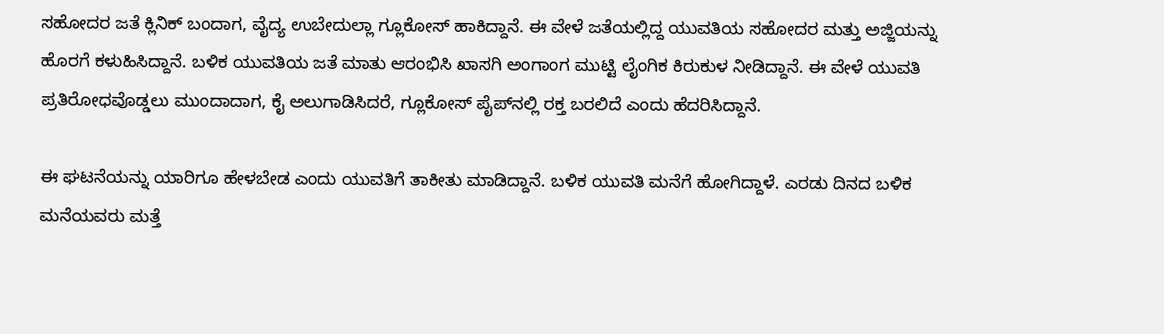ಸಹೋದರ ಜತೆ ಕ್ಲಿನಿಕ್‌ ಬಂದಾಗ, ವೈದ್ಯ ಉಬೇದುಲ್ಲಾ ಗ್ಲೂಕೋಸ್‌ ಹಾಕಿದ್ದಾನೆ. ಈ ವೇಳೆ ಜತೆಯಲ್ಲಿದ್ದ ಯುವತಿಯ ಸಹೋದರ ಮತ್ತು ಅಜ್ಜಿಯನ್ನು ಹೊರಗೆ ಕಳುಹಿಸಿದ್ದಾನೆ. ಬಳಿಕ ಯುವತಿಯ ಜತೆ ಮಾತು ಆರಂಭಿಸಿ ಖಾಸಗಿ ಅಂಗಾಂಗ ಮುಟ್ಟಿ ಲೈಂಗಿಕ ಕಿರುಕುಳ ನೀಡಿದ್ದಾನೆ. ಈ ವೇಳೆ ಯುವತಿ ಪ್ರತಿರೋಧವೊಡ್ಡಲು ಮುಂದಾದಾಗ, ಕೈ ಅಲುಗಾಡಿಸಿದರೆ, ಗ್ಲೂಕೋಸ್‌ ಪೈಪ್‌ನಲ್ಲಿ ರಕ್ತ ಬರಲಿದೆ ಎಂದು ಹೆದರಿಸಿದ್ದಾನೆ.

ಈ ಘಟನೆಯನ್ನು ಯಾರಿಗೂ ಹೇಳಬೇಡ ಎಂದು ಯುವತಿಗೆ ತಾಕೀತು ಮಾಡಿದ್ದಾನೆ. ಬಳಿಕ ಯುವತಿ ಮನೆಗೆ ಹೋಗಿದ್ದಾಳೆ. ಎರಡು ದಿನದ ಬಳಿಕ ಮನೆಯವರು ಮತ್ತೆ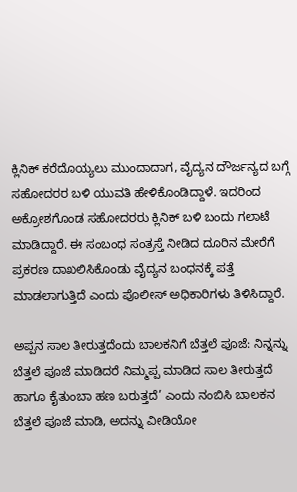ಕ್ಲಿನಿಕ್‌ ಕರೆದೊಯ್ಯಲು ಮುಂದಾದಾಗ, ವೈದ್ಯನ ದೌರ್ಜನ್ಯದ ಬಗ್ಗೆ ಸಹೋದರರ ಬಳಿ ಯುವತಿ ಹೇಳಿಕೊಂಡಿದ್ದಾಳೆ. ಇದರಿಂದ ಅಕ್ರೋಶಗೊಂಡ ಸಹೋದರರು ಕ್ಲಿನಿಕ್‌ ಬಳಿ ಬಂದು ಗಲಾಟೆ ಮಾಡಿದ್ದಾರೆ. ಈ ಸಂಬಂಧ ಸಂತ್ರಸ್ತೆ ನೀಡಿದ ದೂರಿನ ಮೇರೆಗೆ ಪ್ರಕರಣ ದಾಖಲಿಸಿಕೊಂಡು ವೈದ್ಯನ ಬಂಧನಕ್ಕೆ ಪತ್ತೆ ಮಾಡಲಾಗುತ್ತಿದೆ ಎಂದು ಪೊಲೀಸ್‌ ಅಧಿಕಾರಿಗಳು ತಿಳಿಸಿದ್ದಾರೆ.

ಅಪ್ಪನ ಸಾಲ ತೀರುತ್ತದೆಂದು ಬಾಲಕನಿಗೆ ಬೆತ್ತಲೆ ಪೂಜೆ: ನಿನ್ನನ್ನು ಬೆತ್ತಲೆ ಪೂಜೆ ಮಾಡಿದರೆ ನಿಮ್ಮಪ್ಪ ಮಾಡಿದ ಸಾಲ ತೀರುತ್ತದೆ ಹಾಗೂ ಕೈತುಂಬಾ ಹಣ ಬರುತ್ತದೆ’ ಎಂದು ನಂಬಿಸಿ ಬಾಲಕನ ಬೆತ್ತಲೆ ಪೂಜೆ ಮಾಡಿ, ಅದನ್ನು ವೀಡಿಯೋ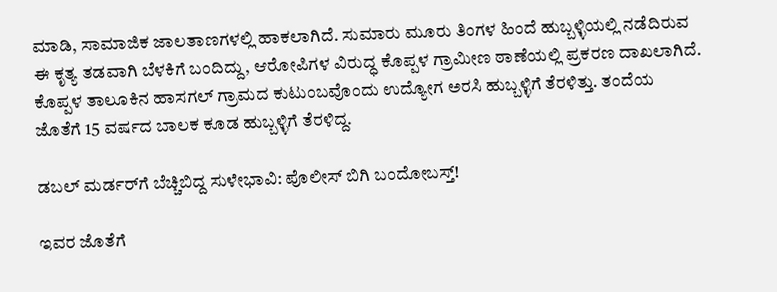ಮಾಡಿ, ಸಾಮಾಜಿಕ ಜಾಲತಾಣಗಳಲ್ಲಿ ಹಾಕಲಾಗಿದೆ. ಸುಮಾರು ಮೂರು ತಿಂಗಳ ಹಿಂದೆ ಹುಬ್ಬಳ್ಳಿಯಲ್ಲಿ ನಡೆದಿರುವ ಈ ಕೃತ್ಯ ತಡವಾಗಿ ಬೆಳಕಿಗೆ ಬಂದಿದ್ದು, ಆರೋಪಿಗಳ ವಿರುದ್ಧ ಕೊಪ್ಪಳ ಗ್ರಾಮೀಣ ಠಾಣೆಯಲ್ಲಿ ಪ್ರಕರಣ ದಾಖಲಾಗಿದೆ. ಕೊಪ್ಪಳ ತಾಲೂಕಿನ ಹಾಸಗಲ್‌ ಗ್ರಾಮದ ಕುಟುಂಬವೊಂದು ಉದ್ಯೋಗ ಅರಸಿ ಹುಬ್ಬಳ್ಳಿಗೆ ತೆರಳಿತ್ತು. ತಂದೆಯ ಜೊತೆಗೆ 15 ವರ್ಷದ ಬಾಲಕ ಕೂಡ ಹುಬ್ಬಳ್ಳಿಗೆ ತೆರಳಿದ್ದ.

ಡಬಲ್ ಮರ್ಡರ್‌ಗೆ ಬೆಚ್ಚಿಬಿದ್ದ ಸುಳೇಭಾವಿ: ಪೊಲೀಸ್ ಬಿಗಿ ಬಂದೋಬಸ್ತ್!

ಇವರ ಜೊತೆಗೆ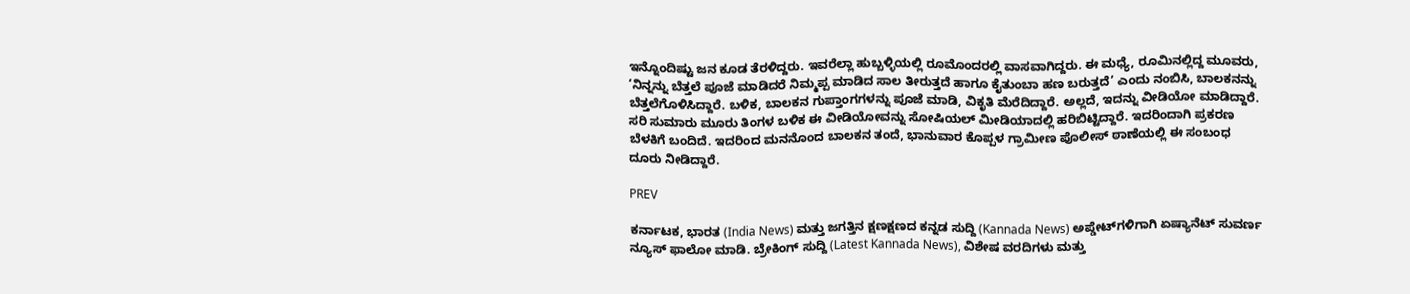ಇನ್ನೊಂದಿಷ್ಟು ಜನ ಕೂಡ ತೆರಳಿದ್ದರು. ಇವರೆಲ್ಲಾ ಹುಬ್ಬಳ್ಳಿಯಲ್ಲಿ ರೂಮೊಂದರಲ್ಲಿ ವಾಸವಾಗಿದ್ದರು. ಈ ಮಧ್ಯೆ, ರೂಮಿನಲ್ಲಿದ್ದ ಮೂವರು, ‘ನಿನ್ನನ್ನು ಬೆತ್ತಲೆ ಪೂಜೆ ಮಾಡಿದರೆ ನಿಮ್ಮಪ್ಪ ಮಾಡಿದ ಸಾಲ ತೀರುತ್ತದೆ ಹಾಗೂ ಕೈತುಂಬಾ ಹಣ ಬರುತ್ತದೆ’ ಎಂದು ನಂಬಿಸಿ, ಬಾಲಕನನ್ನು ಬೆತ್ತಲೆಗೊಳಿಸಿದ್ದಾರೆ. ಬಳಿಕ, ಬಾಲಕನ ಗುಪ್ತಾಂಗಗಳನ್ನು ಪೂಜೆ ಮಾಡಿ, ವಿಕೃತಿ ಮೆರೆದಿದ್ದಾರೆ. ಅಲ್ಲದೆ, ಇದನ್ನು ವೀಡಿಯೋ ಮಾಡಿದ್ದಾರೆ. ಸರಿ ಸುಮಾರು ಮೂರು ತಿಂಗಳ ಬಳಿಕ ಈ ವೀಡಿಯೋವನ್ನು ಸೋಷಿಯಲ್‌ ಮೀಡಿಯಾದಲ್ಲಿ ಹರಿಬಿಟ್ಟಿದ್ದಾರೆ. ಇದರಿಂದಾಗಿ ಪ್ರಕರಣ ಬೆಳಕಿಗೆ ಬಂದಿದೆ. ಇದರಿಂದ ಮನನೊಂದ ಬಾಲಕನ ತಂದೆ, ಭಾನುವಾರ ಕೊಪ್ಪಳ ಗ್ರಾಮೀಣ ಪೊಲೀಸ್‌ ಠಾಣೆಯಲ್ಲಿ ಈ ಸಂಬಂಧ ದೂರು ನೀಡಿದ್ದಾರೆ.

PREV

ಕರ್ನಾಟಕ, ಭಾರತ (India News) ಮತ್ತು ಜಗತ್ತಿನ ಕ್ಷಣಕ್ಷಣದ ಕನ್ನಡ ಸುದ್ದಿ (Kannada News) ಅಪ್ಡೇಟ್‌ಗಳಿಗಾಗಿ ಏಷ್ಯಾನೆಟ್ ಸುವರ್ಣ ನ್ಯೂಸ್‌ ಫಾಲೋ ಮಾಡಿ. ಬ್ರೇಕಿಂಗ್ ಸುದ್ದಿ (Latest Kannada News), ವಿಶೇಷ ವರದಿಗಳು ಮತ್ತು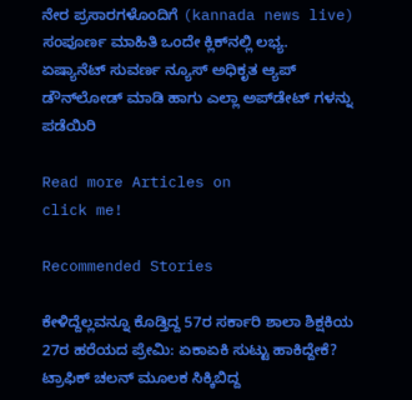ನೇರ ಪ್ರಸಾರಗಳೊಂದಿಗೆ (kannada news live) ಸಂಪೂರ್ಣ ಮಾಹಿತಿ ಒಂದೇ ಕ್ಲಿಕ್‌ನಲ್ಲಿ ಲಭ್ಯ. ಏಷ್ಯಾನೆಟ್ ಸುವರ್ಣ ನ್ಯೂಸ್ ಅಧಿಕೃತ ಆ್ಯಪ್ ಡೌನ್‌ಲೋಡ್ ಮಾಡಿ ಹಾಗು ಎಲ್ಲಾ ಅಪ್‌ಡೇಟ್ ಗಳನ್ನು ಪಡೆಯಿರಿ

Read more Articles on
click me!

Recommended Stories

ಕೇಳಿದ್ದೆಲ್ಲವನ್ನೂ ಕೊಡ್ತಿದ್ದ 57ರ ಸರ್ಕಾರಿ ಶಾಲಾ ಶಿಕ್ಷಕಿಯ 27ರ ಹರೆಯದ ಪ್ರೇಮಿ: ಏಕಾಏಕಿ ಸುಟ್ಟು ಹಾಕಿದ್ದೇಕೆ?
ಟ್ರಾಫಿಕ್ ಚಲನ್ ಮೂಲಕ ಸಿಕ್ಕಿಬಿದ್ದ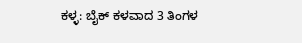ಕಳ್ಳ: ಬೈಕ್ ಕಳವಾದ 3 ತಿಂಗಳ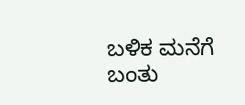ಬಳಿಕ ಮನೆಗೆ ಬಂತು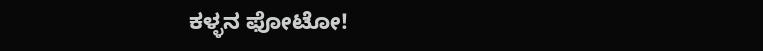ಕಳ್ಳನ ಫೋಟೋ!